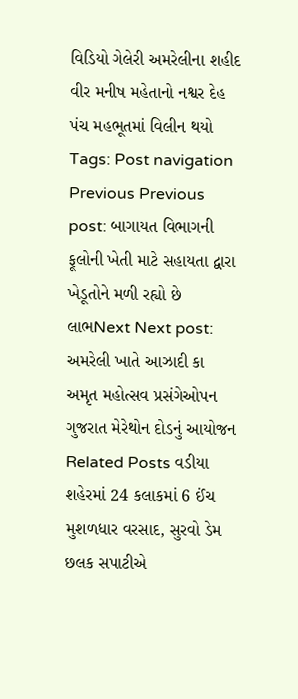વિડિયો ગેલેરી અમરેલીના શહીદ વીર મનીષ મહેતાનો નશ્વર દેહ પંચ મહભૂતમાં વિલીન થયો Tags: Post navigation Previous Previous post: બાગાયત વિભાગની ફૂલોની ખેતી માટે સહાયતા દ્વારા ખેડૂતોને મળી રહ્યો છે લાભNext Next post: અમરેલી ખાતે આઝાદી કા અમૃત મહોત્સવ પ્રસંગેઓપન ગુજરાત મેરેથોન દોડનું આયોજન Related Posts વડીયા શહેરમાં 24 કલાકમાં 6 ઈંચ મુશળધાર વરસાદ, સુરવો ડેમ છલક સપાટીએ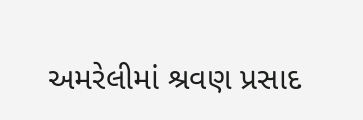અમરેલીમાં શ્રવણ પ્રસાદ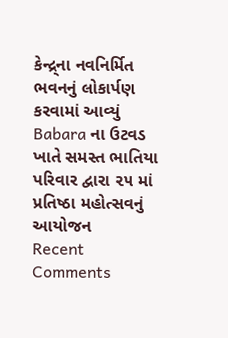કેન્દ્ર્ના નવનિર્મિત ભવનનું લોકાર્પણ કરવામાં આવ્યું Babara ના ઉટવડ ખાતે સમસ્ત ભાતિયા પરિવાર દ્વારા ૨૫ માં પ્રતિષ્ઠા મહોત્સવનું આયોજન
Recent Comments